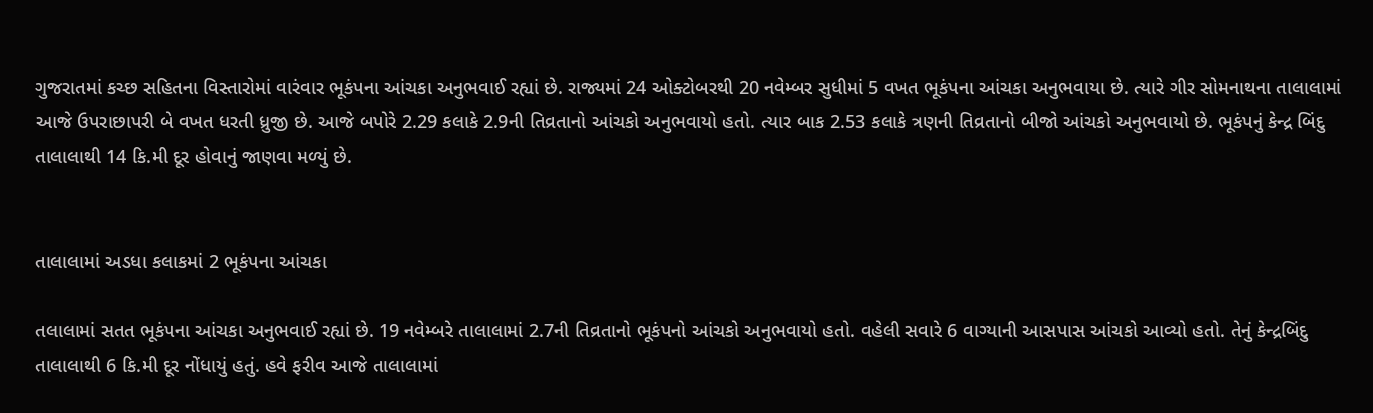ગુજરાતમાં કચ્છ સહિતના વિસ્તારોમાં વારંવાર ભૂકંપના આંચકા અનુભવાઈ રહ્યાં છે. રાજ્યમાં 24 ઓક્ટોબરથી 20 નવેમ્બર સુધીમાં 5 વખત ભૂકંપના આંચકા અનુભવાયા છે. ત્યારે ગીર સોમનાથના તાલાલામાં આજે ઉપરાછાપરી બે વખત ધરતી ધ્રુજી છે. આજે બપોરે 2.29 કલાકે 2.9ની તિવ્રતાનો આંચકો અનુભવાયો હતો. ત્યાર બાક 2.53 કલાકે ત્રણની તિવ્રતાનો બીજો આંચકો અનુભવાયો છે. ભૂકંપનું કેન્દ્ર બિંદુ તાલાલાથી 14 કિ.મી દૂર હોવાનું જાણવા મળ્યું છે.


તાલાલામાં અડધા કલાકમાં 2 ભૂકંપના આંચકા

તલાલામાં સતત ભૂકંપના આંચકા અનુભવાઈ રહ્યાં છે. 19 નવેમ્બરે તાલાલામાં 2.7ની તિવ્રતાનો ભૂકંપનો આંચકો અનુભવાયો હતો. વહેલી સવારે 6 વાગ્યાની આસપાસ આંચકો આવ્યો હતો. તેનું કેન્દ્રબિંદુ તાલાલાથી 6 કિ.મી દૂર નોંધાયું હતું. હવે ફરીવ આજે તાલાલામાં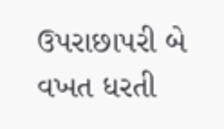ઉપરાછાપરી બે વખત ધરતી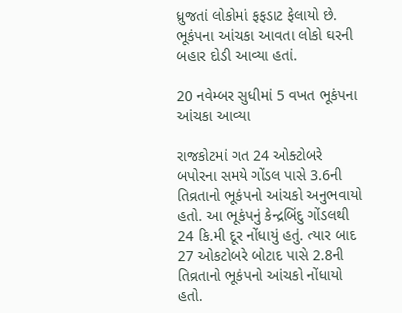ધ્રુજતાં લોકોમાં ફફડાટ ફેલાયો છે. ભૂકંપના આંચકા આવતા લોકો ઘરની બહાર દોડી આવ્યા હતાં.

20 નવેમ્બર સુધીમાં 5 વખત ભૂકંપના આંચકા આવ્યા

રાજકોટમાં ગત 24 ઓક્ટોબરે બપોરના સમયે ગોંડલ પાસે 3.6ની તિવ્રતાનો ભૂકંપનો આંચકો અનુભવાયો હતો. આ ભૂકંપનું કેન્દ્રબિંદુ ગોંડલથી 24 કિ.મી દૂર નોંધાયું હતું. ત્યાર બાદ 27 ઓકટોબરે બોટાદ પાસે 2.8ની તિવ્રતાનો ભૂકંપનો આંચકો નોંધાયો હતો.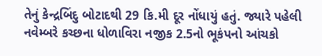તેનું કેન્દ્રબિંદુ બોટાદથી 29 કિ.મી દૂર નોંધાયું હતું. જ્યારે પહેલી નવેમ્બરે કચ્છના ધોળાવિરા નજીક 2.5નો ભૂકંપનો આંચકો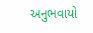અનુભવાયો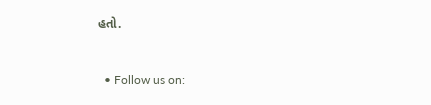હતો.


  • Follow us on: